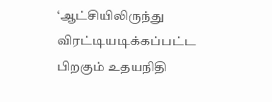‘ஆட்சியிலிருந்து விரட்டியடிக்கப்பட்ட பிறகும் உதயநிதி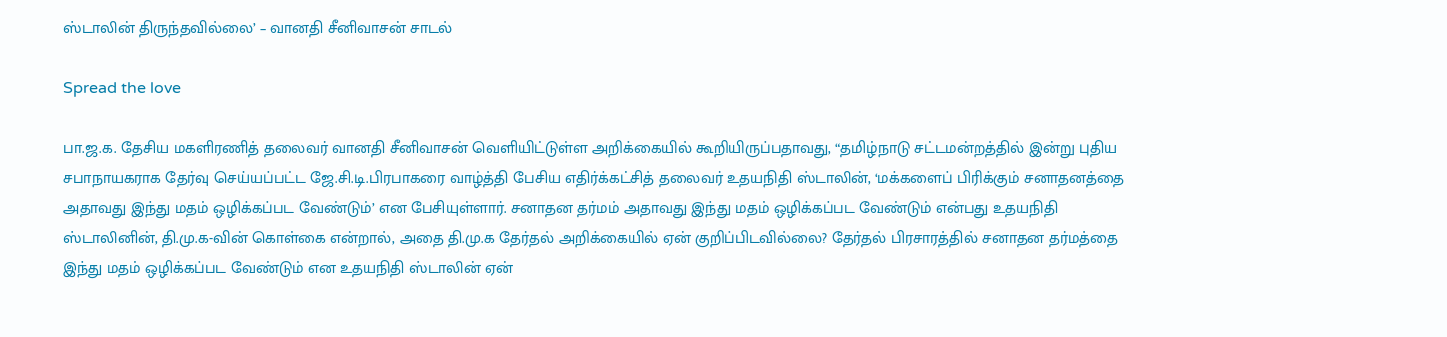ஸ்டாலின் திருந்தவில்லை’ – வானதி சீனிவாசன் சாடல்

Spread the love

பா.ஜ.க. தேசிய மகளிரணித் தலைவர் வானதி சீனிவாசன் வெளியிட்டுள்ள அறிக்கையில் கூறியிருப்பதாவது, “தமிழ்நாடு சட்டமன்றத்தில் இன்று புதிய சபாநாயகராக தேர்வு செய்யப்பட்ட ஜே.சி.டி.பிரபாகரை வாழ்த்தி பேசிய எதிர்க்கட்சித் தலைவர் உதயநிதி ஸ்டாலின், ‘மக்களைப் பிரிக்கும் சனாதனத்தை அதாவது இந்து மதம் ஒழிக்கப்பட வேண்டும்’ என பேசியுள்ளார். சனாதன தர்மம் அதாவது இந்து மதம் ஒழிக்கப்பட வேண்டும் என்பது உதயநிதி ஸ்டாலினின், தி.மு.க-வின் கொள்கை என்றால், அதை தி.மு.க தேர்தல் அறிக்கையில் ஏன் குறிப்பிடவில்லை? தேர்தல் பிரசாரத்தில் சனாதன தர்மத்தை இந்து மதம் ஒழிக்கப்பட வேண்டும் என உதயநிதி ஸ்டாலின் ஏன்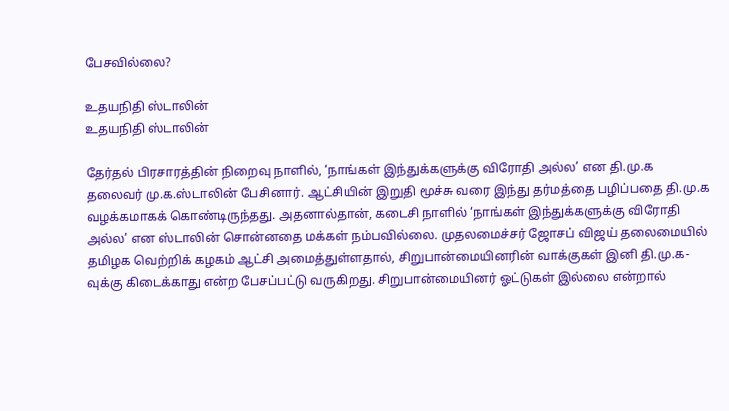பேசவில்லை?

உதயநிதி ஸ்டாலின்
உதயநிதி ஸ்டாலின்

தேர்தல் பிரசாரத்தின் நிறைவு நாளில், ‘நாங்கள் இந்துக்களுக்கு விரோதி அல்ல’ என தி.மு.க தலைவர் மு.க.ஸ்டாலின் பேசினார். ஆட்சியின் இறுதி மூச்சு வரை இந்து தர்மத்தை பழிப்பதை தி.மு.க வழக்கமாகக் கொண்டிருந்தது. அதனால்தான், கடைசி நாளில் ‘நாங்கள் இந்துக்களுக்கு விரோதி அல்ல’ என ஸ்டாலின் சொன்னதை மக்கள் நம்பவில்லை. முதலமைச்சர் ஜோசப் விஜய் தலைமையில் தமிழக வெற்றிக் கழகம் ஆட்சி அமைத்துள்ளதால், சிறுபான்மையினரின் வாக்குகள் இனி தி.மு.க-வுக்கு கிடைக்காது என்ற பேசப்பட்டு வருகிறது. சிறுபான்மையினர் ஓட்டுகள் இல்லை என்றால்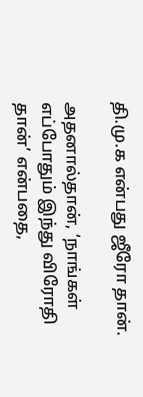தி.மு.க என்பது ஜீரோ தான்.

அதனால்தான், ‘நாங்கள் எப்போதும் இந்து விரோதி தான்’ என்பதை,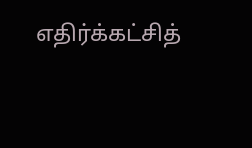எதிர்க்கட்சித்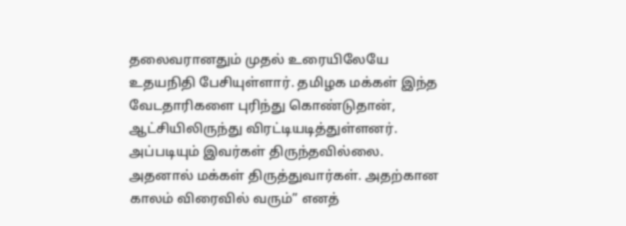தலைவரானதும் முதல் உரையிலேயே உதயநிதி பேசியுள்ளார். தமிழக மக்கள் இந்த வேடதாரிகளை புரிந்து கொண்டுதான், ஆட்சியிலிருந்து விரட்டியடித்துள்ளனர். அப்படியும் இவர்கள் திருந்தவில்லை. அதனால் மக்கள் திருத்துவார்கள். அதற்கான காலம் விரைவில் வரும்” எனத்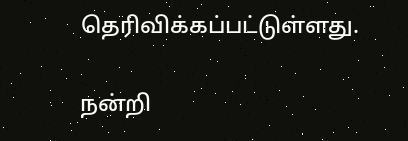தெரிவிக்கப்பட்டுள்ளது.

நன்றி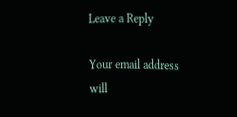Leave a Reply

Your email address will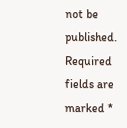not be published. Required fields are marked *